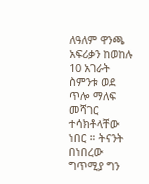ለዓለም ዋንጫ አፍሪቃን ከወከሉ 10 አገራት ስምንቱ ወደ ጥሎ ማለፍ መሻገር ተሳክቶላቸው ነበር ። ትናንት በነበረው ግጥሚያ ግን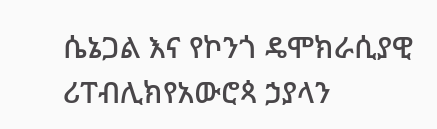ሴኔጋል እና የኮንጎ ዴሞክራሲያዊ ሪፐብሊክየአውሮጳ ኃያላን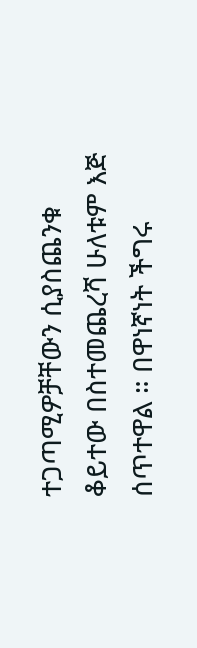ተጋጣሚዎቻቸውን ሲያስጨንቁ ቆይተው በስተመጨረሻ ሁለቱም እጅ ሰጥተዋል ። በዋነኛነት ችግሩ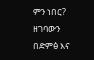ምን ነበር? ዘገባውን በድምፅ እና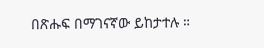በጽሑፍ በማገናኛው ይከታተሉ ።